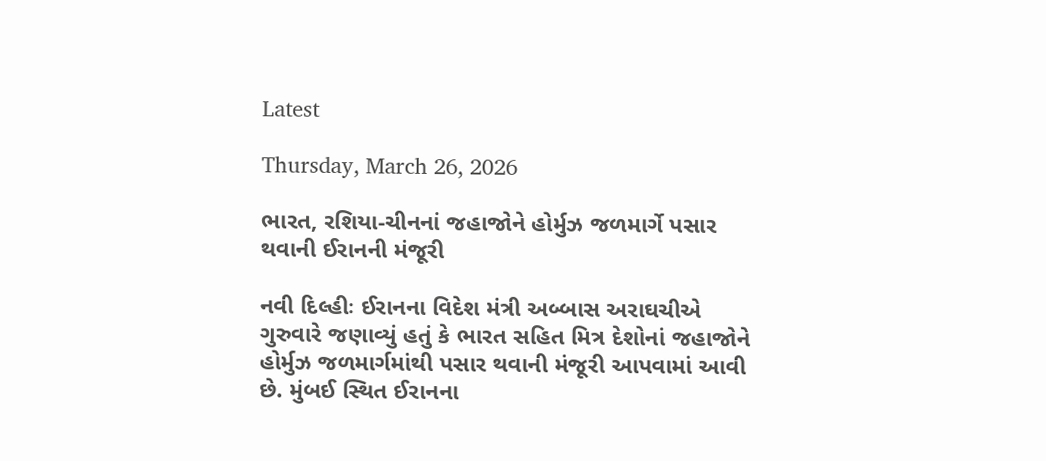Latest

Thursday, March 26, 2026

ભારત, રશિયા-ચીનનાં જહાજોને હોર્મુઝ જળમાર્ગે પસાર થવાની ઈરાનની મંજૂરી

નવી દિલ્હીઃ ઈરાનના વિદેશ મંત્રી અબ્બાસ અરાઘચીએ ગુરુવારે જણાવ્યું હતું કે ભારત સહિત મિત્ર દેશોનાં જહાજોને હોર્મુઝ જળમાર્ગમાંથી પસાર થવાની મંજૂરી આપવામાં આવી છે. મુંબઈ સ્થિત ઈરાનના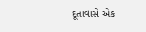દૂતાવાસે એક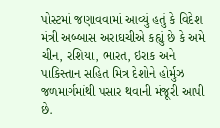પોસ્ટમાં જણાવવામાં આવ્યું હતું કે વિદેશ મંત્રી અબ્બાસ અરાઘચીએ કહ્યું છે કે અમે ચીન, રશિયા, ભારત, ઇરાક અને પાકિસ્તાન સહિત મિત્ર દેશોને હોર્મુઝ જળમાર્ગમાંથી પસાર થવાની મંજૂરી આપી છે.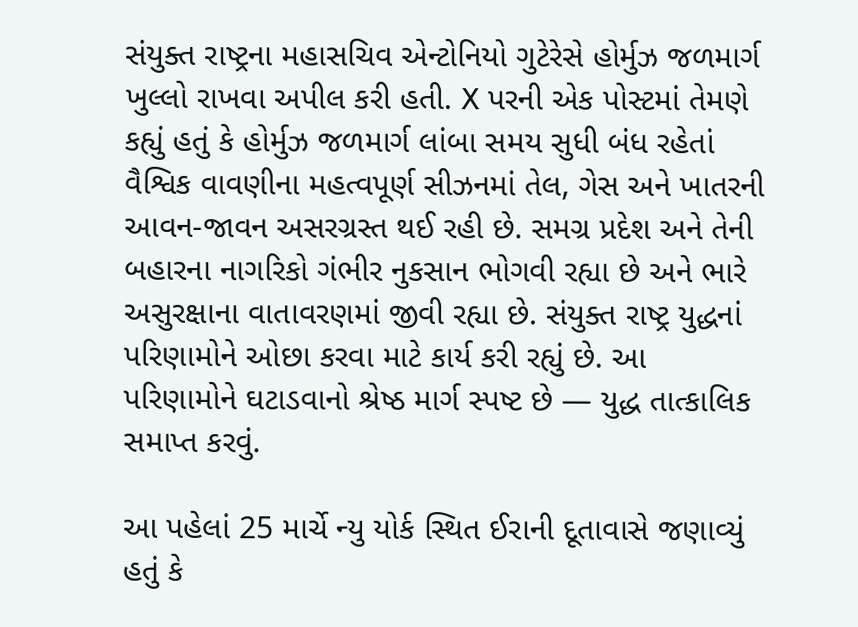સંયુક્ત રાષ્ટ્રના મહાસચિવ એન્ટોનિયો ગુટેરેસે હોર્મુઝ જળમાર્ગ ખુલ્લો રાખવા અપીલ કરી હતી. X પરની એક પોસ્ટમાં તેમણે કહ્યું હતું કે હોર્મુઝ જળમાર્ગ લાંબા સમય સુધી બંધ રહેતાં વૈશ્વિક વાવણીના મહત્વપૂર્ણ સીઝનમાં તેલ, ગેસ અને ખાતરની આવન-જાવન અસરગ્રસ્ત થઈ રહી છે. સમગ્ર પ્રદેશ અને તેની બહારના નાગરિકો ગંભીર નુકસાન ભોગવી રહ્યા છે અને ભારે અસુરક્ષાના વાતાવરણમાં જીવી રહ્યા છે. સંયુક્ત રાષ્ટ્ર યુદ્ધનાં પરિણામોને ઓછા કરવા માટે કાર્ય કરી રહ્યું છે. આ પરિણામોને ઘટાડવાનો શ્રેષ્ઠ માર્ગ સ્પષ્ટ છે — યુદ્ધ તાત્કાલિક સમાપ્ત કરવું.

આ પહેલાં 25 માર્ચે ન્યુ યોર્ક સ્થિત ઈરાની દૂતાવાસે જણાવ્યું હતું કે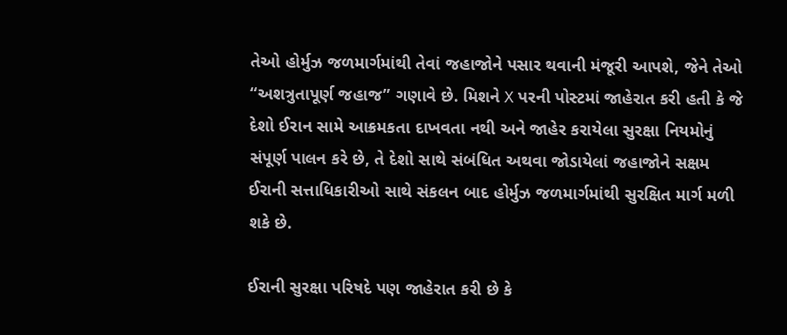તેઓ હોર્મુઝ જળમાર્ગમાંથી તેવાં જહાજોને પસાર થવાની મંજૂરી આપશે, જેને તેઓ “અશત્રુતાપૂર્ણ જહાજ” ગણાવે છે. મિશને X પરની પોસ્ટમાં જાહેરાત કરી હતી કે જે દેશો ઈરાન સામે આક્રમકતા દાખવતા નથી અને જાહેર કરાયેલા સુરક્ષા નિયમોનું સંપૂર્ણ પાલન કરે છે, તે દેશો સાથે સંબંધિત અથવા જોડાયેલાં જહાજોને સક્ષમ ઈરાની સત્તાધિકારીઓ સાથે સંકલન બાદ હોર્મુઝ જળમાર્ગમાંથી સુરક્ષિત માર્ગ મળી શકે છે.

ઈરાની સુરક્ષા પરિષદે પણ જાહેરાત કરી છે કે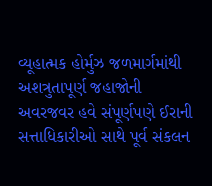વ્યૂહાત્મક હોર્મુઝ જળમાર્ગમાંથી અશત્રુતાપૂર્ણ જહાજોની અવરજવર હવે સંપૂર્ણપણે ઈરાની સત્તાધિકારીઓ સાથે પૂર્વ સંકલન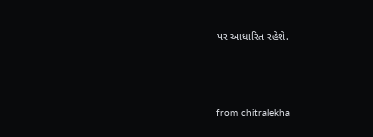પર આધારિત રહેશે.



from chitralekha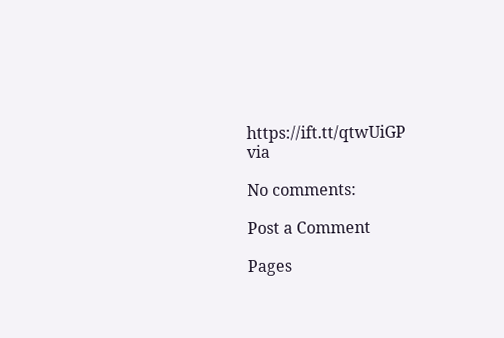https://ift.tt/qtwUiGP
via

No comments:

Post a Comment

Pages